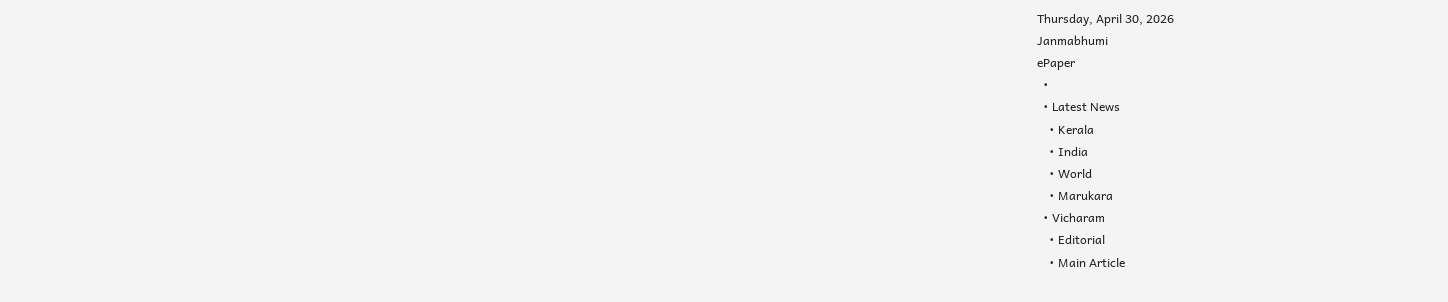Thursday, April 30, 2026
Janmabhumi
ePaper
  •
  • Latest News
    • Kerala
    • India
    • World
    • Marukara
  • Vicharam
    • Editorial
    • Main Article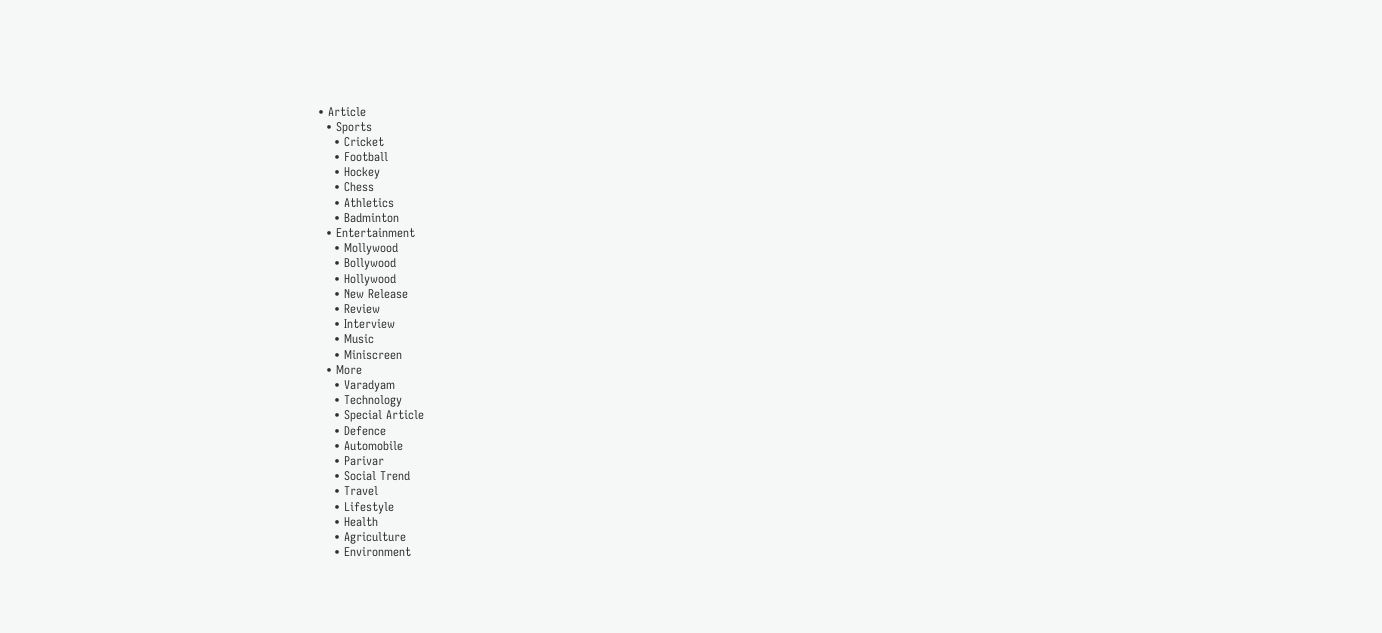• Article
  • Sports
    • Cricket
    • Football
    • Hockey
    • Chess
    • Athletics
    • Badminton
  • Entertainment
    • Mollywood
    • Bollywood
    • Hollywood
    • New Release
    • Review
    • Interview
    • Music
    • Miniscreen
  • More
    • Varadyam
    • Technology
    • Special Article
    • Defence
    • Automobile
    • Parivar
    • Social Trend
    • Travel
    • Lifestyle
    • Health
    • Agriculture
    • Environment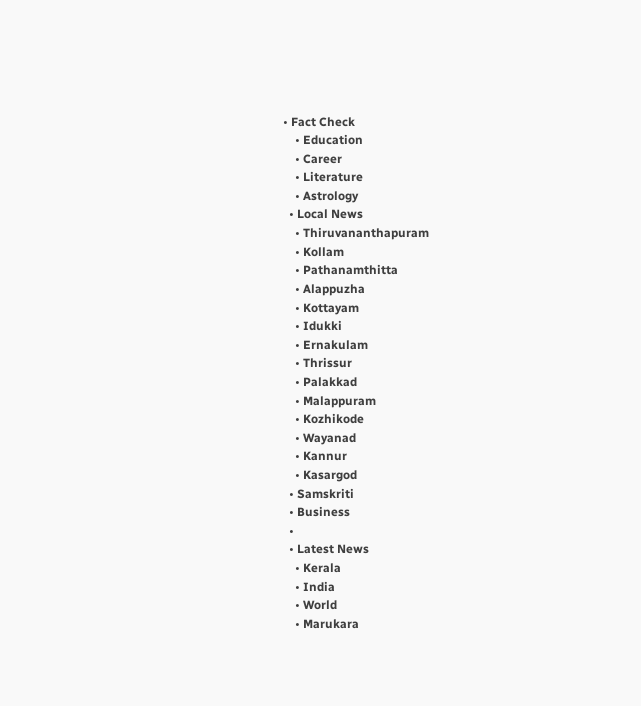• Fact Check
    • Education
    • Career
    • Literature
    • Astrology
  • Local News
    • Thiruvananthapuram
    • Kollam
    • Pathanamthitta
    • Alappuzha
    • Kottayam
    • Idukki
    • Ernakulam
    • Thrissur
    • Palakkad
    • Malappuram
    • Kozhikode
    • Wayanad
    • Kannur
    • Kasargod
  • Samskriti
  • Business
  •
  • Latest News
    • Kerala
    • India
    • World
    • Marukara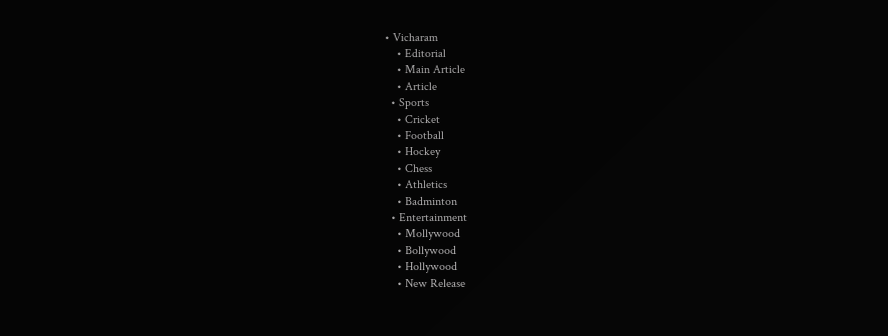• Vicharam
    • Editorial
    • Main Article
    • Article
  • Sports
    • Cricket
    • Football
    • Hockey
    • Chess
    • Athletics
    • Badminton
  • Entertainment
    • Mollywood
    • Bollywood
    • Hollywood
    • New Release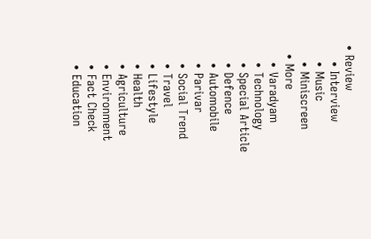• Review
    • Interview
    • Music
    • Miniscreen
  • More
    • Varadyam
    • Technology
    • Special Article
    • Defence
    • Automobile
    • Parivar
    • Social Trend
    • Travel
    • Lifestyle
    • Health
    • Agriculture
    • Environment
    • Fact Check
    • Education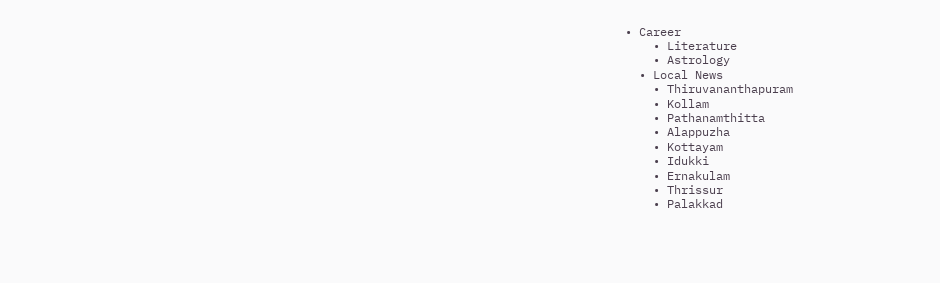• Career
    • Literature
    • Astrology
  • Local News
    • Thiruvananthapuram
    • Kollam
    • Pathanamthitta
    • Alappuzha
    • Kottayam
    • Idukki
    • Ernakulam
    • Thrissur
    • Palakkad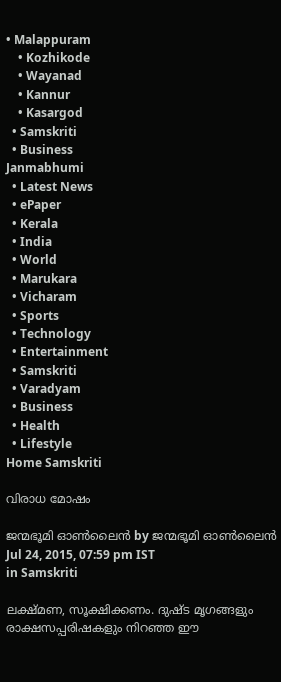• Malappuram
    • Kozhikode
    • Wayanad
    • Kannur
    • Kasargod
  • Samskriti
  • Business
Janmabhumi
  • Latest News
  • ePaper
  • Kerala
  • India
  • World
  • Marukara
  • Vicharam
  • Sports
  • Technology
  • Entertainment
  • Samskriti
  • Varadyam
  • Business
  • Health
  • Lifestyle
Home Samskriti

വിരാധ മോഷം

ജന്മഭൂമി ഓണ്‍ലൈന്‍ by ജന്മഭൂമി ഓണ്‍ലൈന്‍
Jul 24, 2015, 07:59 pm IST
in Samskriti

ലക്ഷ്മണ, സൂക്ഷിക്കണം. ദുഷ്ട മൃഗങ്ങളും രാക്ഷസപ്പരിഷകളും നിറഞ്ഞ ഈ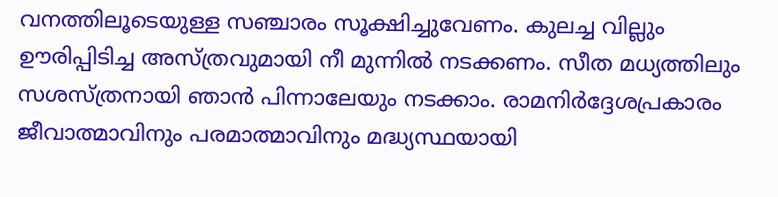വനത്തിലൂടെയുള്ള സഞ്ചാരം സൂക്ഷിച്ചുവേണം. കുലച്ച വില്ലും ഊരിപ്പിടിച്ച അസ്ത്രവുമായി നീ മുന്നില്‍ നടക്കണം. സീത മധ്യത്തിലും സശസ്ത്രനായി ഞാന്‍ പിന്നാലേയും നടക്കാം. രാമനിര്‍ദ്ദേശപ്രകാരം ജീവാത്മാവിനും പരമാത്മാവിനും മദ്ധ്യസ്ഥയായി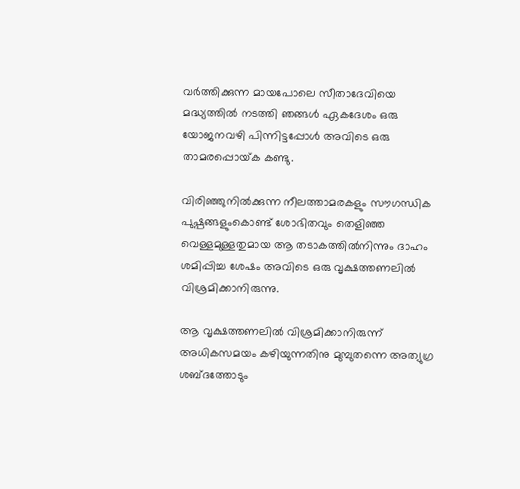വര്‍ത്തിക്കുന്ന മായപോലെ സീതാദേവിയെ മദ്ധ്യത്തില്‍ നടത്തി ഞങ്ങള്‍ ഏകദേശം ഒരു യോജനവഴി പിന്നിട്ടപ്പോള്‍ അവിടെ ഒരു താമരപ്പൊയ്‌ക കണ്ടു.

വിരിഞ്ഞുനില്‍ക്കുന്ന നീലത്താമരകളും സൗഗന്ധിക പുഷ്പങ്ങളുംകൊണ്ട് ശോഭിതവും തെളിഞ്ഞ വെള്ളമുള്ളതുമായ ആ തടാകത്തില്‍നിന്നും ദാഹം ശമിപ്പിച്ച ശേഷം അവിടെ ഒരു വൃക്ഷത്തണലില്‍ വിശ്രമിക്കാനിരുന്നു.

ആ വൃക്ഷത്തണലില്‍ വിശ്രമിക്കാനിരുന്ന് അധികസമയം കഴിയുന്നതിനു മുമ്പുതന്നെ അത്യുഗ്ര ശബ്ദത്തോടും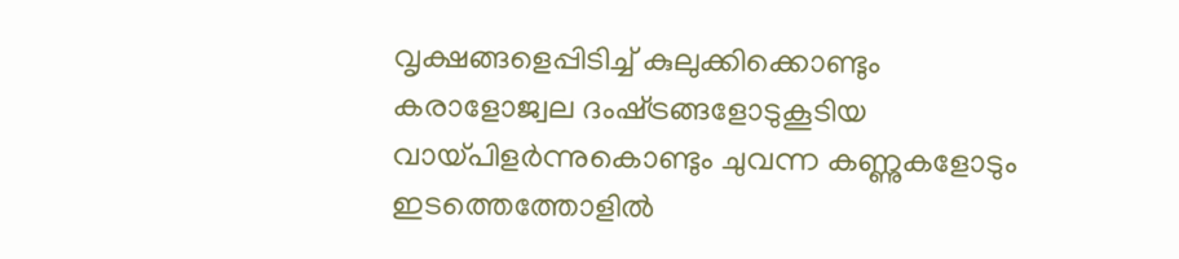വൃക്ഷങ്ങളെപ്പിടിച്ച് കുലുക്കിക്കൊണ്ടും കരാളോജ്വല ദംഷ്‌ട്രങ്ങളോടുകൂടിയ വായ്‌പിളര്‍ന്നുകൊണ്ടും ചുവന്ന കണ്ണുകളോടും ഇടത്തെത്തോളില്‍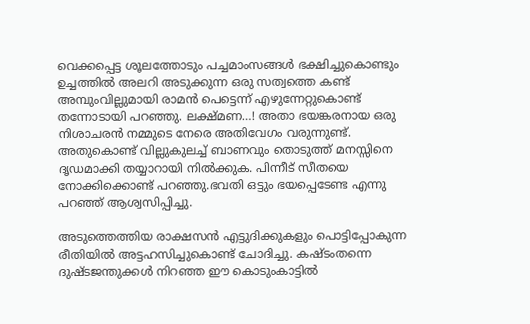വെക്കപ്പെട്ട ശൂലത്തോടും പച്ചമാംസങ്ങള്‍ ഭക്ഷിച്ചുകൊണ്ടും ഉച്ചത്തില്‍ അലറി അടുക്കുന്ന ഒരു സത്വത്തെ കണ്ട് അമ്പുംവില്ലുമായി രാമന്‍ പെട്ടെന്ന് എഴുന്നേറ്റുകൊണ്ട് തന്നോടായി പറഞ്ഞു. ലക്ഷ്മണ…! അതാ ഭയങ്കരനായ ഒരു നിശാചരന്‍ നമ്മുടെ നേരെ അതിവേഗം വരുന്നുണ്ട്. അതുകൊണ്ട് വില്ലുകുലച്ച് ബാണവും തൊടുത്ത് മനസ്സിനെ ദൃഡമാക്കി തയ്യാറായി നില്‍ക്കുക. പിന്നീട് സീതയെ നോക്കിക്കൊണ്ട് പറഞ്ഞു.ഭവതി ഒട്ടും ഭയപ്പെടേണ്ട എന്നു പറഞ്ഞ് ആശ്വസിപ്പിച്ചു.

അടുത്തെത്തിയ രാക്ഷസന്‍ എട്ടുദിക്കുകളും പൊട്ടിപ്പോകുന്ന രീതിയില്‍ അട്ടഹസിച്ചുകൊണ്ട് ചോദിച്ചു. കഷ്ടംതന്നെ ദുഷ്ടജന്തുക്കള്‍ നിറഞ്ഞ ഈ കൊടുംകാട്ടില്‍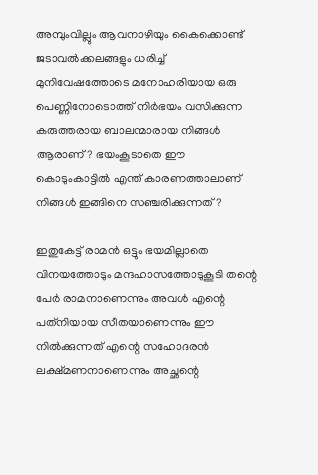അമ്പുംവില്ലും ആവനാഴിയും കൈക്കൊണ്ട് ജടാവല്‍ക്കലങ്ങളും ധരിച്ച് മുനിവേഷത്തോടെ മനോഹരിയായ ഒരു പെണ്ണിനോടൊത്ത് നിര്‍ഭയം വസിക്കുന്ന കരുത്തരായ ബാലന്മാരായ നിങ്ങള്‍ ആരാണ്? ഭയംകൂടാതെ ഈ കൊടുംകാട്ടില്‍ എന്ത് കാരണത്താലാണ് നിങ്ങള്‍ ഇങ്ങിനെ സഞ്ചരിക്കുന്നത്?

ഇതുകേട്ട് രാമന്‍ ഒട്ടും ഭയമില്ലാതെ വിനയത്തോടും മന്ദഹാസത്തോടുകൂടി തന്റെ പേര്‍ രാമനാണെന്നും അവള്‍ എന്റെ പത്‌നിയായ സീതയാണെന്നും ഈ നില്‍ക്കുന്നത് എന്റെ സഹോദരന്‍ ലക്ഷ്മണനാണെന്നും അച്ഛന്റെ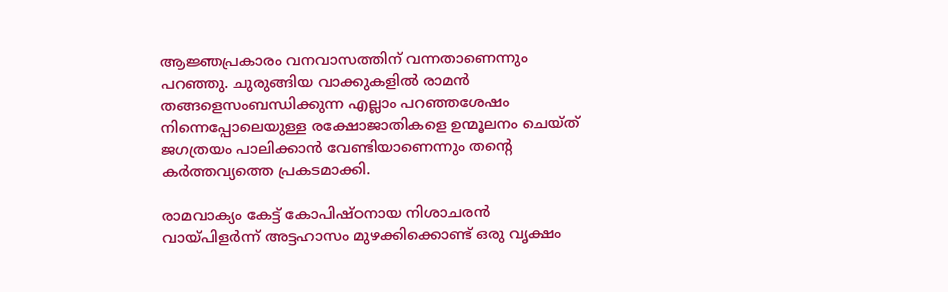ആജ്ഞപ്രകാരം വനവാസത്തിന് വന്നതാണെന്നും പറഞ്ഞു. ചുരുങ്ങിയ വാക്കുകളില്‍ രാമന്‍ തങ്ങളെസംബന്ധിക്കുന്ന എല്ലാം പറഞ്ഞശേഷം നിന്നെപ്പോലെയുള്ള രക്ഷോജാതികളെ ഉന്മൂലനം ചെയ്ത് ജഗത്രയം പാലിക്കാന്‍ വേണ്ടിയാണെന്നും തന്റെ കര്‍ത്തവ്യത്തെ പ്രകടമാക്കി.

രാമവാക്യം കേട്ട് കോപിഷ്ഠനായ നിശാചരന്‍ വായ്‌പിളര്‍ന്ന് അട്ടഹാസം മുഴക്കിക്കൊണ്ട് ഒരു വൃക്ഷം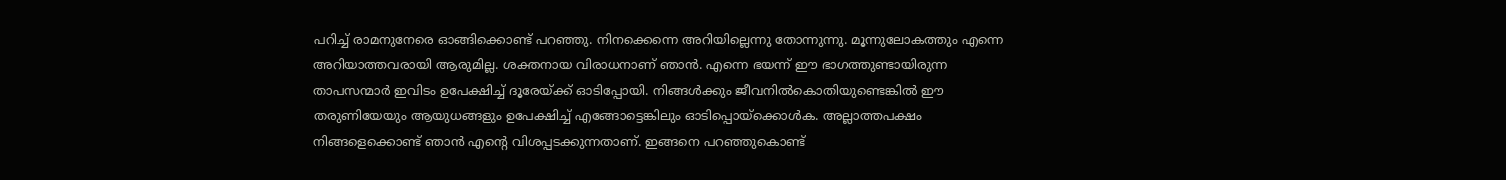പറിച്ച് രാമനുനേരെ ഓങ്ങിക്കൊണ്ട് പറഞ്ഞു. നിനക്കെന്നെ അറിയില്ലെന്നു തോന്നുന്നു. മൂന്നുലോകത്തും എന്നെ അറിയാത്തവരായി ആരുമില്ല. ശക്തനായ വിരാധനാണ് ഞാന്‍. എന്നെ ഭയന്ന് ഈ ഭാഗത്തുണ്ടായിരുന്ന താപസന്മാര്‍ ഇവിടം ഉപേക്ഷിച്ച് ദൂരേയ്‌ക്ക് ഓടിപ്പോയി. നിങ്ങള്‍ക്കും ജീവനില്‍കൊതിയുണ്ടെങ്കില്‍ ഈ തരുണിയേയും ആയുധങ്ങളും ഉപേക്ഷിച്ച് എങ്ങോട്ടെങ്കിലും ഓടിപ്പൊയ്‌ക്കൊള്‍ക. അല്ലാത്തപക്ഷം നിങ്ങളെക്കൊണ്ട് ഞാന്‍ എന്റെ വിശപ്പടക്കുന്നതാണ്. ഇങ്ങനെ പറഞ്ഞുകൊണ്ട്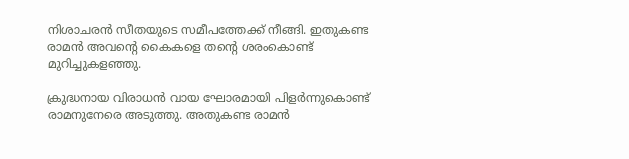നിശാചരന്‍ സീതയുടെ സമീപത്തേക്ക് നീങ്ങി. ഇതുകണ്ട രാമന്‍ അവന്റെ കൈകളെ തന്റെ ശരംകൊണ്ട് മുറിച്ചുകളഞ്ഞു.

ക്രുദ്ധനായ വിരാധന്‍ വായ ഘോരമായി പിളര്‍ന്നുകൊണ്ട് രാമനുനേരെ അടുത്തു. അതുകണ്ട രാമന്‍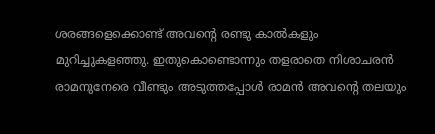ശരങ്ങളെക്കൊണ്ട് അവന്റെ രണ്ടു കാല്‍കളും മുറിച്ചുകളഞ്ഞു. ഇതുകൊണ്ടൊന്നും തളരാതെ നിശാചരന്‍ രാമനുനേരെ വീണ്ടും അടുത്തപ്പോള്‍ രാമന്‍ അവന്റെ തലയും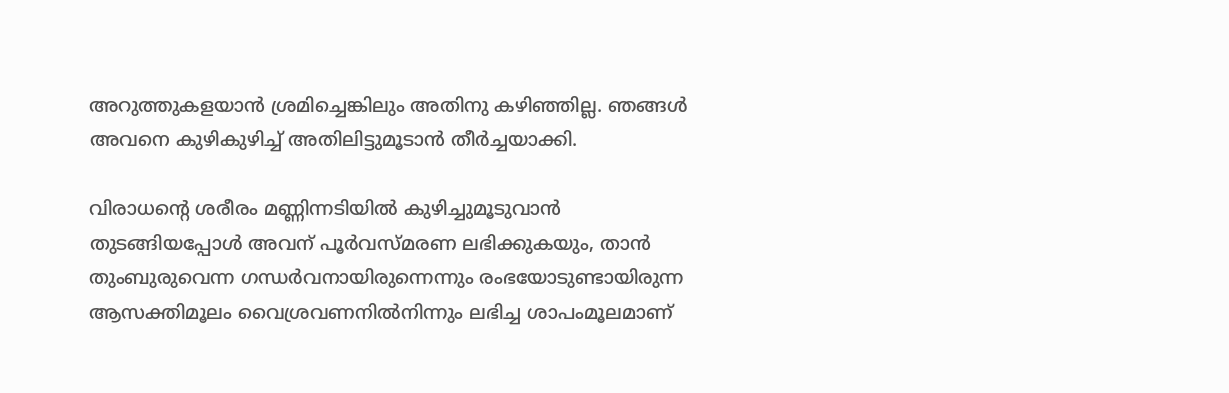അറുത്തുകളയാന്‍ ശ്രമിച്ചെങ്കിലും അതിനു കഴിഞ്ഞില്ല. ഞങ്ങള്‍ അവനെ കുഴികുഴിച്ച് അതിലിട്ടുമൂടാന്‍ തീര്‍ച്ചയാക്കി.

വിരാധന്റെ ശരീരം മണ്ണിന്നടിയില്‍ കുഴിച്ചുമൂടുവാന്‍ തുടങ്ങിയപ്പോള്‍ അവന് പൂര്‍വസ്മരണ ലഭിക്കുകയും, താന്‍ തുംബുരുവെന്ന ഗന്ധര്‍വനായിരുന്നെന്നും രംഭയോടുണ്ടായിരുന്ന ആസക്തിമൂലം വൈശ്രവണനില്‍നിന്നും ലഭിച്ച ശാപംമൂലമാണ്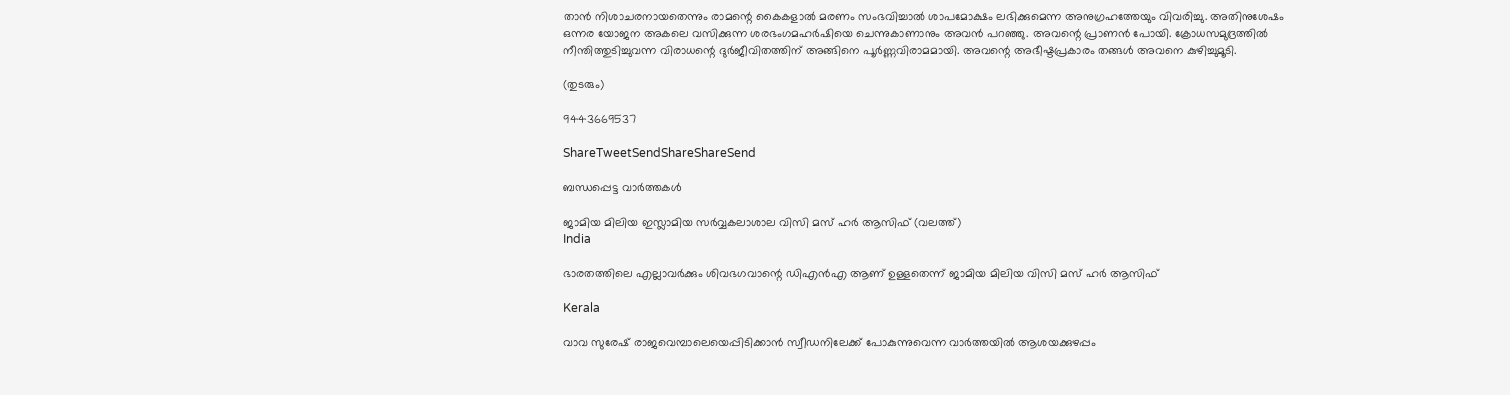താന്‍ നിശാചരനായതെന്നും രാമന്റെ കൈകളാല്‍ മരണം സംഭവിച്ചാല്‍ ശാപമോക്ഷം ലഭിക്കുമെന്ന അനുഗ്രഹത്തേയും വിവരിച്ചു. അതിനുശേഷം ഒന്നര യോജന അകലെ വസിക്കുന്ന ശരഭംഗമഹര്‍ഷിയെ ചെന്നുകാണാനും അവന്‍ പറഞ്ഞു. അവന്റെ പ്രാണന്‍ പോയി. ക്രോധസമുദ്രത്തില്‍ നീന്തിത്തുടിച്ചുവന്ന വിരാധന്റെ ദുര്‍ജീവിതത്തിന് അങ്ങിനെ പൂര്‍ണ്ണവിരാമമായി. അവന്റെ അഭീഷ്ടപ്രകാരം തങ്ങള്‍ അവനെ കുഴിച്ചുമൂടി.

(തുടരും)

9443669537

ShareTweetSendShareShareSend

ബന്ധപ്പെട്ട വാര്‍ത്തകള്‍

ജാമിയ മിലിയ ഇസ്ലാമിയ സര്‍വ്വകലാശാല വിസി മസ് ഹര്‍ ആസിഫ് (വലത്ത്)
India

ഭാരതത്തിലെ എല്ലാവര്‍ക്കും ശിവഭഗവാന്റെ ഡിഎന്‍എ ആണ് ഉള്ളതെന്ന് ജാമിയ മിലിയ വിസി മസ് ഹര്‍ ആസിഫ്

Kerala

വാവ സുരേഷ് രാജവെമ്പാലെയെപ്പിടിക്കാന്‍ സ്വീഡനിലേക്ക് പോകുന്നുവെന്ന വാര്‍ത്തയില്‍ ആശയക്കുഴപ്പം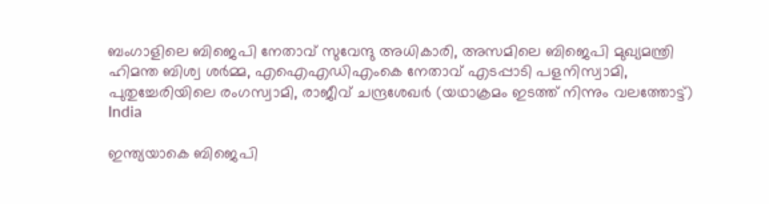ബംഗാളിലെ ബിജെപി നേതാവ് സുവേന്ദു അധികാരി, അസമിലെ ബിജെപി മുഖ്യമന്ത്രി ഹിമന്ത ബിശ്വ ശര്‍മ്മ, എഐഎഡിഎംകെ നേതാവ് എടപ്പാടി പളനിസ്വാമി, പുതുച്ചേരിയിലെ രംഗസ്വാമി, രാജീവ് ചന്ദ്രശേഖര്‍ (യഥാക്രമം ഇടത്ത് നിന്നും വലത്തോട്ട്)
India

ഇന്ത്യയാകെ ബിജെപി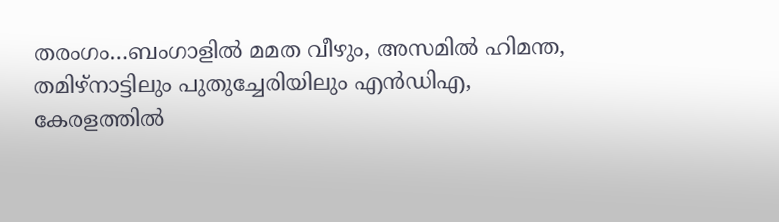തരംഗം…ബംഗാളില്‍ മമത വീഴും, അസമില്‍ ഹിമന്ത, തമിഴ്നാട്ടിലും പുതുച്ചേരിയിലും എന്‍ഡിഎ, കേരളത്തില്‍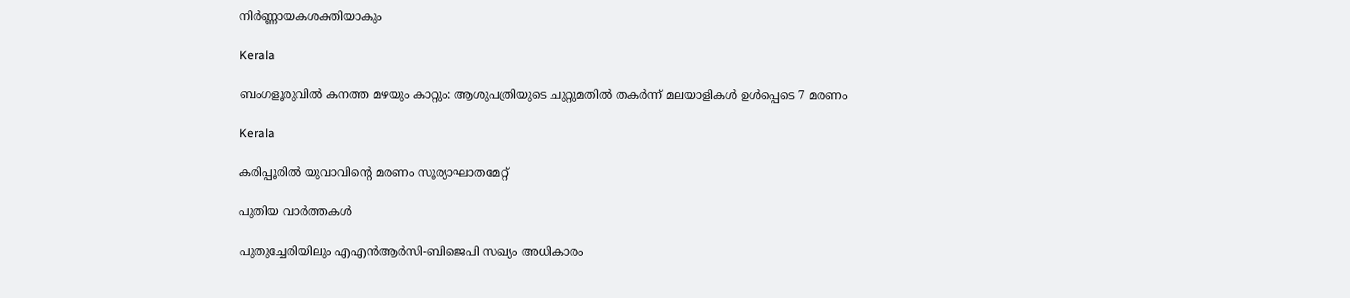നിര്‍ണ്ണായകശക്തിയാകും

Kerala

ബംഗളൂരുവില്‍ കനത്ത മഴയും കാറ്റും: ആശുപത്രിയുടെ ചുറ്റുമതില്‍ തകര്‍ന്ന് മലയാളികള്‍ ഉള്‍പ്പെടെ 7 മരണം

Kerala

കരിപ്പൂരില്‍ യുവാവിന്റെ മരണം സൂര്യാഘാതമേറ്റ്

പുതിയ വാര്‍ത്തകള്‍

പുതുച്ചേരിയിലും എഎന്‍ആര്‍സി-ബിജെപി സഖ്യം അധികാരം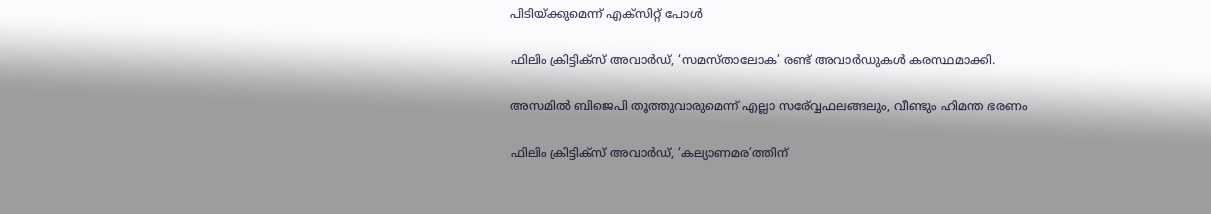പിടിയ്‌ക്കുമെന്ന് എക്സിറ്റ് പോള്‍

ഫിലിം ക്രിട്ടിക്സ് അവാർഡ്, ‘സമസ്താലോക’ രണ്ട് അവാർഡുകൾ കരസ്ഥമാക്കി.

അസമില്‍ ബിജെപി തൂത്തുവാരുമെന്ന് എല്ലാ സര‍്വ്വേഫലങ്ങലും, വീണ്ടും ഹിമന്ത ഭരണം

ഫിലിം ക്രിട്ടിക്സ് അവാർഡ്, ‘കല്യാണമര’ത്തിന്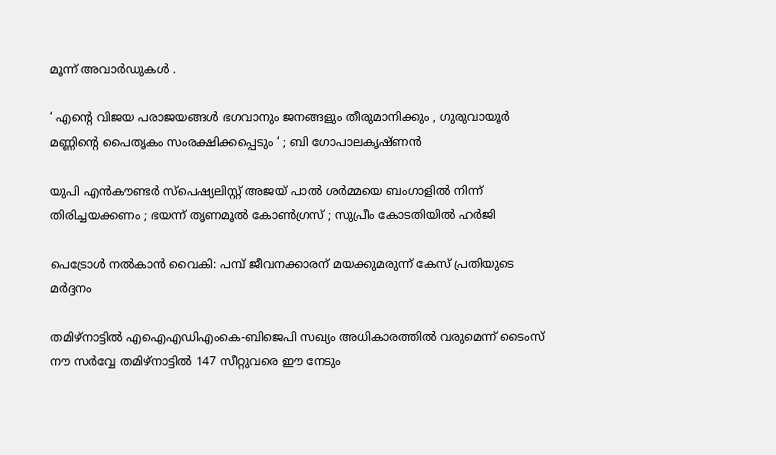മൂന്ന് അവാർഡുകൾ .

‘ എന്റെ വിജയ പരാജയങ്ങൾ ഭഗവാനും ജനങ്ങളും തീരുമാനിക്കും , ഗുരുവായൂർ മണ്ണിന്റെ പൈതൃകം സംരക്ഷിക്കപ്പെടും ‘ ; ബി ഗോപാലകൃഷ്ണൻ

യുപി എൻകൗണ്ടർ സ്പെഷ്യലിസ്റ്റ് അജയ് പാൽ ശർമ്മയെ ബംഗാളിൽ നിന്ന് തിരിച്ചയക്കണം ; ഭയന്ന് തൃണമൂൽ കോൺഗ്രസ് ; സുപ്രീം കോടതിയിൽ ഹർജി

പെട്രോള്‍ നല്‍കാന്‍ വൈകി: പമ്പ് ജീവനക്കാരന് മയക്കുമരുന്ന് കേസ് പ്രതിയുടെ മര്‍ദ്ദനം

തമിഴ്നാട്ടില്‍ എഐഎഡിഎംകെ-ബിജെപി സഖ്യം അധികാരത്തില്‍ വരുമെന്ന് ടൈംസ് നൗ സര്‍വ്വേ തമിഴ്നാട്ടില്‍ 147 സീറ്റുവരെ ഈ നേടും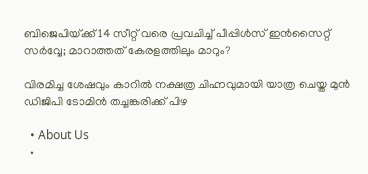ബിജെപിയ്‌ക്ക് 14 സീറ്റ് വരെ പ്രവചിച്ച് പീപ്പിള്‍സ് ഇന്‍സൈറ്റ് സര്‍വ്വേ; മാറാത്തത് കേരളത്തിലും മാറും?

വിരമിച്ച ശേഷവും കാറില്‍ നക്ഷത്ര ചിഹ്നവുമായി യാത്ര ചെയ്ത മുന്‍ ഡിജിപി ടോമിന്‍ തച്ചങ്കരിക്ക് പിഴ

  • About Us
  •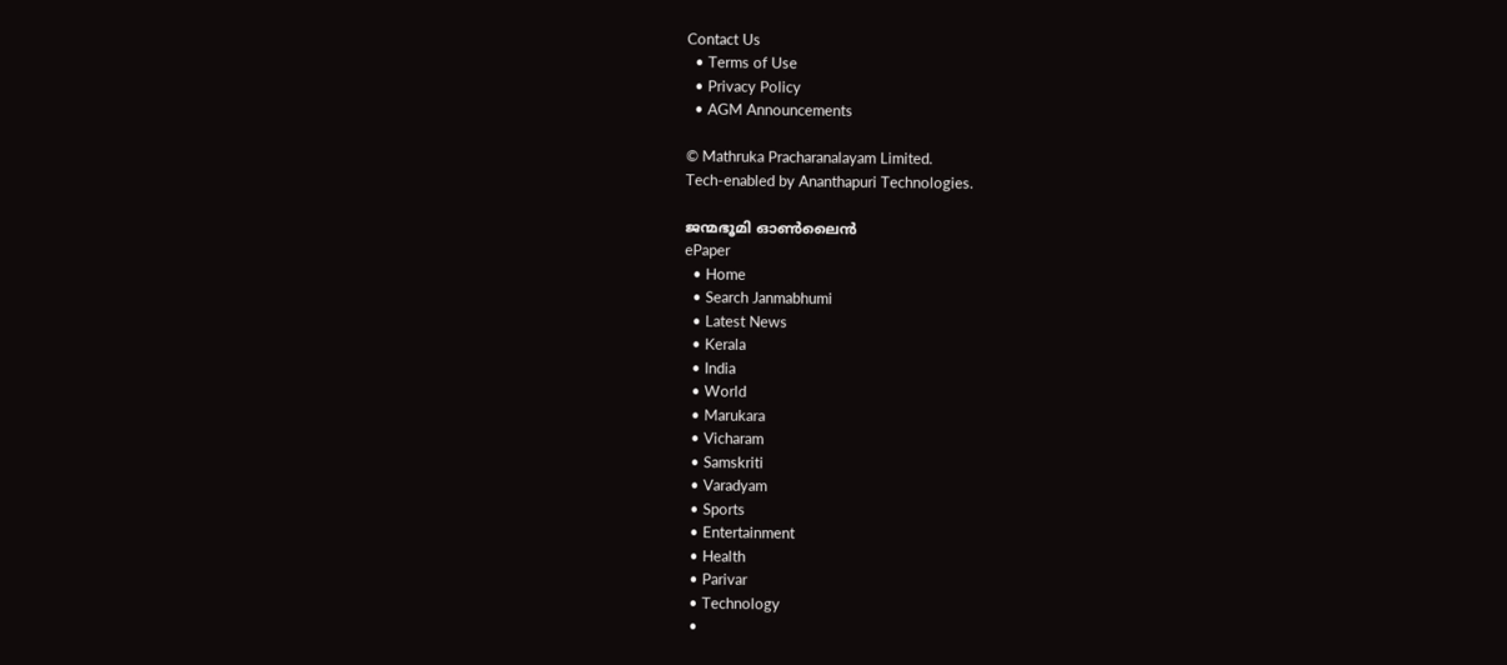Contact Us
  • Terms of Use
  • Privacy Policy
  • AGM Announcements

© Mathruka Pracharanalayam Limited.
Tech-enabled by Ananthapuri Technologies.

ജന്മഭൂമി ഓണ്‍ലൈന്‍
ePaper
  • Home
  • Search Janmabhumi
  • Latest News
  • Kerala
  • India
  • World
  • Marukara
  • Vicharam
  • Samskriti
  • Varadyam
  • Sports
  • Entertainment
  • Health
  • Parivar
  • Technology
  •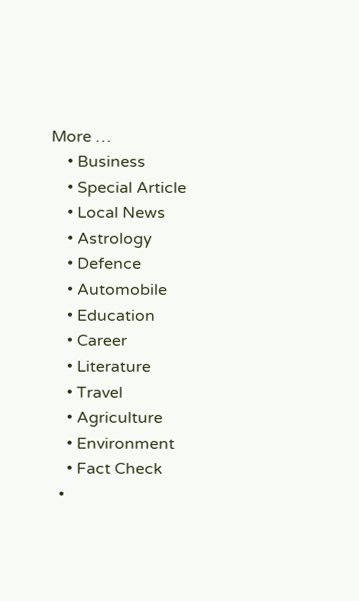More …
    • Business
    • Special Article
    • Local News
    • Astrology
    • Defence
    • Automobile
    • Education
    • Career
    • Literature
    • Travel
    • Agriculture
    • Environment
    • Fact Check
  •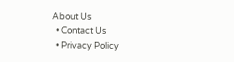About Us
  • Contact Us
  • Privacy Policy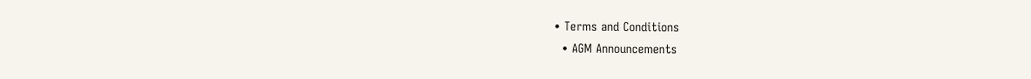• Terms and Conditions
  • AGM Announcements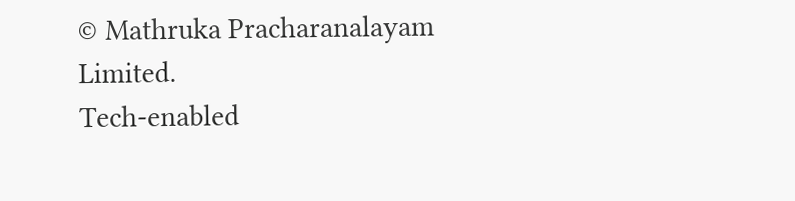© Mathruka Pracharanalayam Limited.
Tech-enabled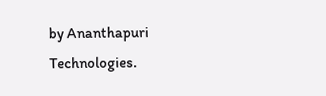by Ananthapuri Technologies.